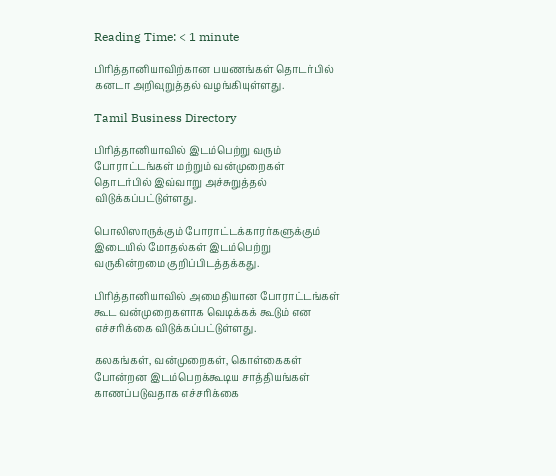Reading Time: < 1 minute

பிரித்தானியாவிற்கான பயணங்கள் தொடர்பில் கனடா அறிவுறுத்தல் வழங்கியுள்ளது.

Tamil Business Directory

பிரித்தானியாவில் இடம்பெற்று வரும் போராட்டங்கள் மற்றும் வன்முறைகள் தொடர்பில் இவ்வாறு அச்சுறுத்தல் விடுக்கப்பட்டுள்ளது.

பொலிஸாருக்கும் போராட்டக்காரர்களுக்கும் இடையில் மோதல்கள் இடம்பெற்று வருகின்றமை குறிப்பிடத்தக்கது.

பிரித்தானியாவில் அமைதியான போராட்டங்கள் கூட வன்முறைகளாக வெடிக்கக் கூடும் என எச்சரிக்கை விடுக்கப்பட்டுள்ளது.

கலகங்கள், வன்முறைகள், கொள்கைகள் போன்றன இடம்பெறக்கூடிய சாத்தியங்கள் காணப்படுவதாக எச்சரிக்கை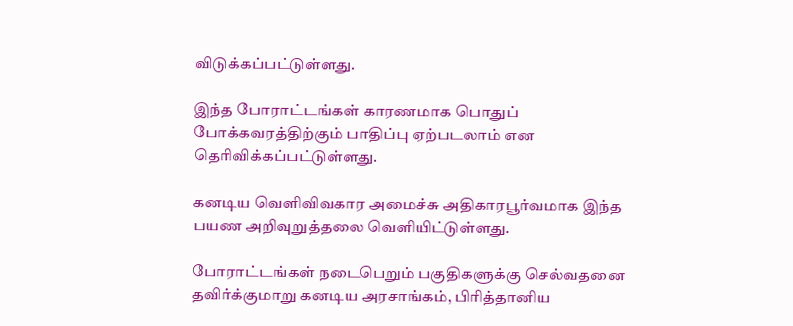விடுக்கப்பட்டுள்ளது.

இந்த போராட்டங்கள் காரணமாக பொதுப் போக்கவரத்திற்கும் பாதிப்பு ஏற்படலாம் என தெரிவிக்கப்பட்டுள்ளது.

கனடிய வெளிவிவகார அமைச்சு அதிகாரபூர்வமாக இந்த பயண அறிவுறுத்தலை வெளியிட்டுள்ளது.

போராட்டங்கள் நடைபெறும் பகுதிகளுக்கு செல்வதனை தவிர்க்குமாறு கனடிய அரசாங்கம், பிரித்தானிய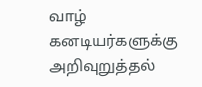வாழ் கனடியர்களுக்கு அறிவுறுத்தல்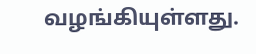வழங்கியுள்ளது.